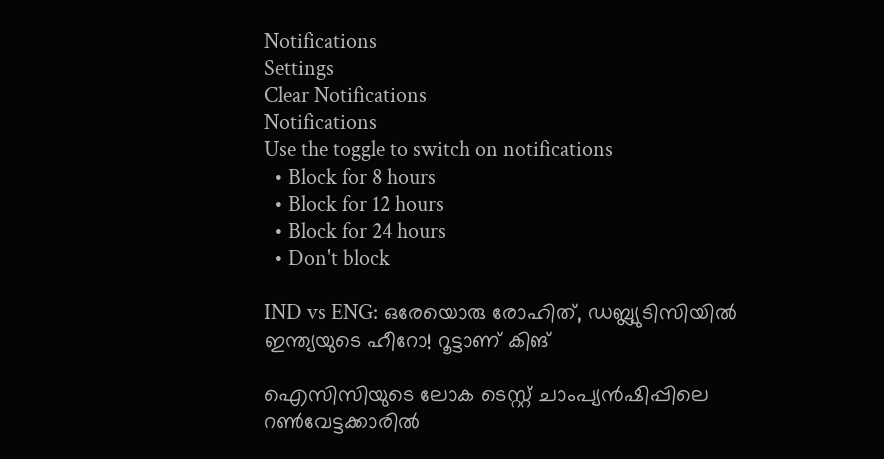Notifications
Settings
Clear Notifications
Notifications
Use the toggle to switch on notifications
  • Block for 8 hours
  • Block for 12 hours
  • Block for 24 hours
  • Don't block

IND vs ENG: ഒരേയൊരു രോഹിത്, ഡബ്ല്യുടിസിയില്‍ ഇന്ത്യയുടെ ഹീറോ! റൂട്ടാണ് കിങ്

ഐസിസിയുടെ ലോക ടെസ്റ്റ് ചാംപ്യന്‍ഷിപ്പിലെ റണ്‍വേട്ടക്കാരില്‍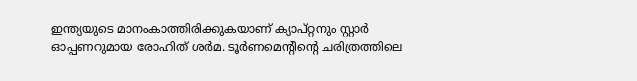ഇന്ത്യയുടെ മാനംകാത്തിരിക്കുകയാണ് ക്യാപ്റ്റനും സ്റ്റാര്‍ ഓപ്പണറുമായ രോഹിത് ശര്‍മ. ടൂര്‍ണമെന്റിന്റെ ചരിത്രത്തിലെ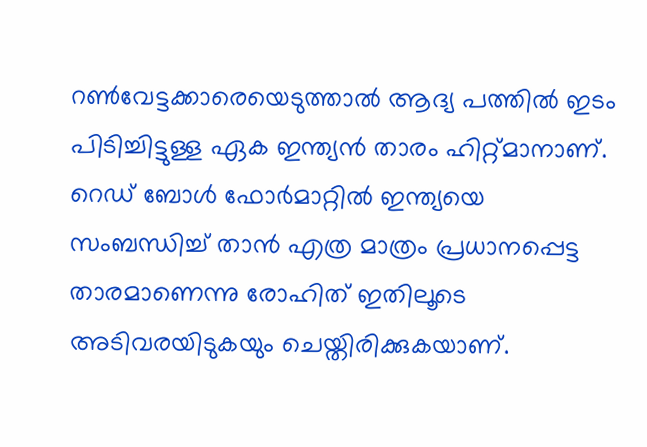റണ്‍വേട്ടക്കാരെയെടുത്താല്‍ ആദ്യ പത്തില്‍ ഇടം പിടിച്ചിട്ടുള്ള ഏക ഇന്ത്യന്‍ താരം ഹിറ്റ്മാനാണ്. റെഡ് ബോള്‍ ഫോര്‍മാറ്റില്‍ ഇന്ത്യയെ സംബന്ധിച്ച് താന്‍ എത്ര മാത്രം പ്രധാനപ്പെട്ട താരമാണെന്നു രോഹിത് ഇതിലൂടെ അടിവരയിടുകയും ചെയ്തിരിക്കുകയാണ്.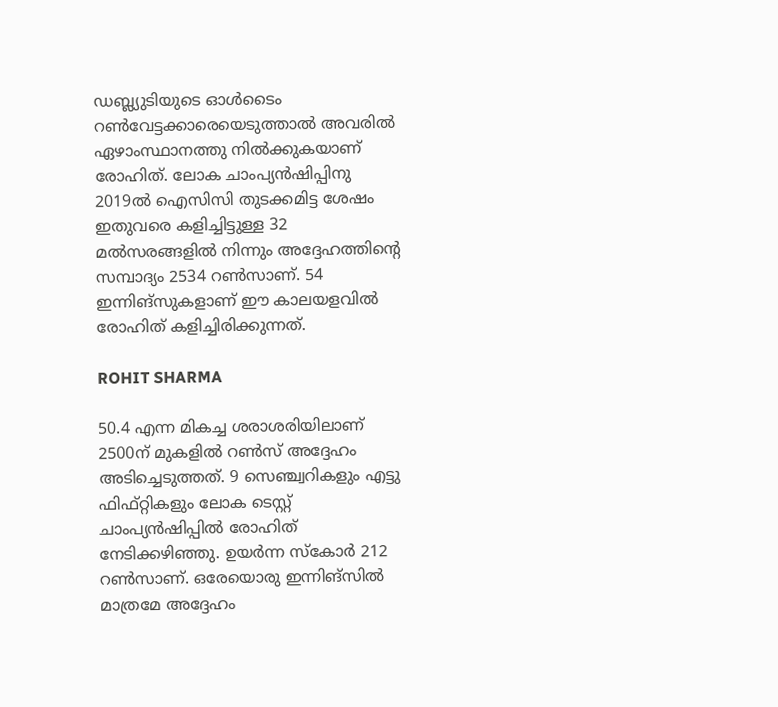ഡബ്ല്യുടിയുടെ ഓള്‍ടൈം റണ്‍വേട്ടക്കാരെയെടുത്താല്‍ അവരില്‍ ഏഴാംസ്ഥാനത്തു നില്‍ക്കുകയാണ് രോഹിത്. ലോക ചാംപ്യന്‍ഷിപ്പിനു 2019ല്‍ ഐസിസി തുടക്കമിട്ട ശേഷം ഇതുവരെ കളിച്ചിട്ടുള്ള 32 മല്‍സരങ്ങളില്‍ നിന്നും അദ്ദേഹത്തിന്റെ സമ്പാദ്യം 2534 റണ്‍സാണ്. 54 ഇന്നിങ്‌സുകളാണ് ഈ കാലയളവില്‍ രോഹിത് കളിച്ചിരിക്കുന്നത്.

ROHIT SHARMA

50.4 എന്ന മികച്ച ശരാശരിയിലാണ് 2500ന് മുകളില്‍ റണ്‍സ് അദ്ദേഹം അടിച്ചെടുത്തത്. 9 സെഞ്ച്വറികളും എട്ടു ഫിഫ്റ്റികളും ലോക ടെസ്റ്റ് ചാംപ്യന്‍ഷിപ്പില്‍ രോഹിത് നേടിക്കഴിഞ്ഞു. ഉയര്‍ന്ന സ്‌കോര്‍ 212 റണ്‍സാണ്. ഒരേയൊരു ഇന്നിങ്‌സില്‍ മാത്രമേ അദ്ദേഹം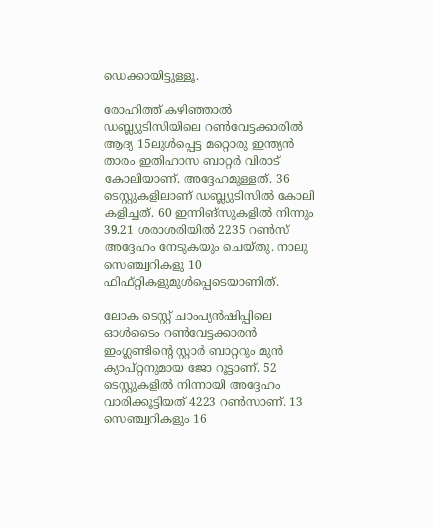ഡെക്കായിട്ടുള്ളൂ.

രോഹിത്ത് കഴിഞ്ഞാല്‍ ഡബ്ല്യുടിസിയിലെ റണ്‍വേട്ടക്കാരില്‍ ആദ്യ 15ലുള്‍പ്പെട്ട മറ്റൊരു ഇന്ത്യന്‍ താരം ഇതിഹാസ ബാറ്റര്‍ വിരാട് കോലിയാണ്. അദ്ദേഹമുള്ളത്. 36 ടെസ്റ്റുകളിലാണ് ഡബ്ല്യുടിസില്‍ കോലി കളിച്ചത്. 60 ഇന്നിങ്‌സുകളില്‍ നിന്നും 39.21 ശരാശരിയില്‍ 2235 റണ്‍സ് അദ്ദേഹം നേടുകയും ചെയ്തു. നാലു സെഞ്ച്വറികളു 10 ഫിഫ്റ്റികളുമുള്‍പ്പെടെയാണിത്.

ലോക ടെസ്റ്റ് ചാംപ്യന്‍ഷിപ്പിലെ ഓള്‍ടൈം റണ്‍വേട്ടക്കാരന്‍ ഇംഗ്ലണ്ടിന്റെ സ്റ്റാര്‍ ബാറ്ററും മുന്‍ ക്യാപ്റ്റനുമായ ജോ റൂട്ടാണ്. 52 ടെസ്റ്റുകളില്‍ നിന്നായി അദ്ദേഹം വാരിക്കൂട്ടിയത് 4223 റണ്‍സാണ്. 13 സെഞ്ച്വറികളും 16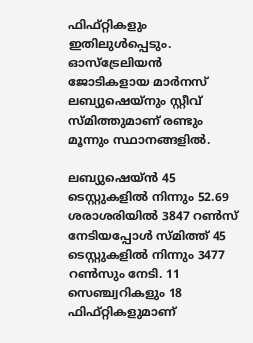ഫിഫ്റ്റികളും ഇതിലുള്‍പ്പെടും. ഓസ്‌ട്രേലിയന്‍ ജോടികളായ മാര്‍നസ് ലബ്യുഷെയ്‌നും സ്റ്റീവ് സ്മിത്തുമാണ് രണ്ടും മൂന്നും സ്ഥാനങ്ങളില്‍.

ലബ്യുഷെയ്ന്‍ 45 ടെസ്റ്റുകളില്‍ നിന്നും 52.69 ശരാശരിയില്‍ 3847 റണ്‍സ് നേടിയപ്പോള്‍ സ്മിത്ത് 45 ടെസ്റ്റുകളില്‍ നിന്നും 3477 റണ്‍സും നേടി. 11 സെഞ്ച്വറികളും 18 ഫിഫ്റ്റികളുമാണ്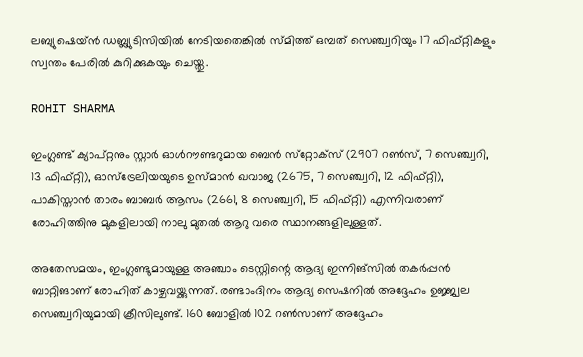ലബ്യുഷെയ്ന്‍ ഡബ്ല്യുടിസിയില്‍ നേടിയതെങ്കില്‍ സ്മിത്ത് ഒമ്പത് സെഞ്ച്വറിയും 17 ഫിഫ്റ്റികളും സ്വന്തം പേരില്‍ കുറിക്കുകയും ചെയ്തു.

ROHIT SHARMA

ഇംഗ്ലണ്ട് ക്യാപ്റ്റനും സ്റ്റാര്‍ ഓള്‍റൗണ്ടറുമായ ബെന്‍ സ്‌റ്റോക്‌സ് (2907 റണ്‍സ്, 7 സെഞ്ച്വറി, 13 ഫിഫ്റ്റി), ഓസ്‌ട്രേലിയയുടെ ഉസ്മാന്‍ ഖവാജ (2675, 7 സെഞ്ച്വറി, 12 ഫിഫ്റ്റി), പാകിസ്താന്‍ താരം ബാബര്‍ ആസം (2661, 8 സെഞ്ച്വറി, 15 ഫിഫ്റ്റി) എന്നിവരാണ് രോഹിത്തിനു മുകളിലായി നാലു മുതല്‍ ആറു വരെ സ്ഥാനങ്ങളിലുള്ളത്.

അതേസമയം, ഇംഗ്ലണ്ടുമായുള്ള അഞ്ചാം ടെസ്റ്റിന്റെ ആദ്യ ഇന്നിങ്‌സില്‍ തകര്‍പ്പന്‍ ബാറ്റിങാണ് രോഹിത് കാഴ്ചവയ്ക്കുന്നത്. രണ്ടാംദിനം ആദ്യ സെഷനില്‍ അദ്ദേഹം ഉജ്ജ്വല സെഞ്ച്വറിയുമായി ക്രീസിലുണ്ട്. 160 ബോളില്‍ 102 റണ്‍സാണ് അദ്ദേഹം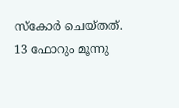സ്‌കോര്‍ ചെയ്തത്. 13 ഫോറും മൂന്നു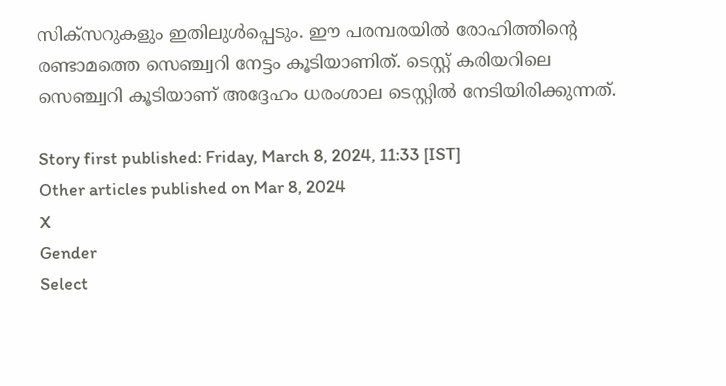സിക്‌സറുകളും ഇതിലുള്‍പ്പെടും. ഈ പരമ്പരയില്‍ രോഹിത്തിന്റെ രണ്ടാമത്തെ സെഞ്ച്വറി നേട്ടം കൂടിയാണിത്. ടെസ്റ്റ് കരിയറിലെ സെഞ്ച്വറി കൂടിയാണ് അദ്ദേഹം ധരംശാല ടെസ്റ്റില്‍ നേടിയിരിക്കുന്നത്.

Story first published: Friday, March 8, 2024, 11:33 [IST]
Other articles published on Mar 8, 2024
X
Gender
Select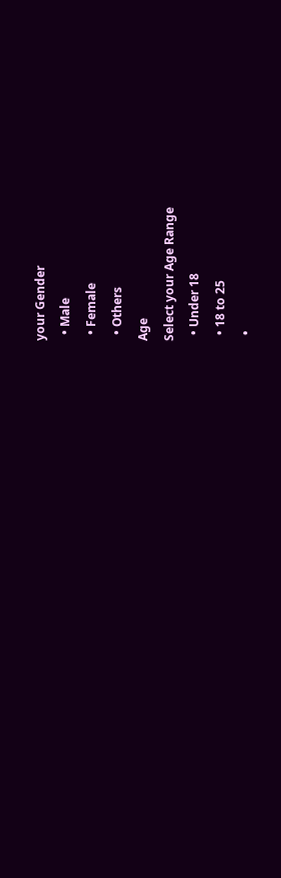your Gender
  • Male
  • Female
  • Others
Age
Select your Age Range
  • Under 18
  • 18 to 25
  •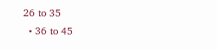26 to 35
  • 36 to 45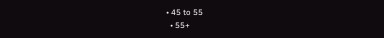• 45 to 55
  • 55+